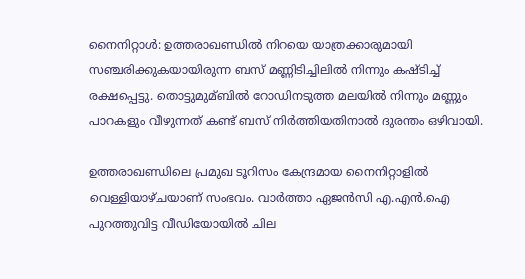നൈനിറ്റാള്‍: ഉത്തരാഖണ്ഡില്‍ നിറയെ യാത്രക്കാരുമായി സഞ്ചരിക്കുകയായിരുന്ന ബസ് മണ്ണിടിച്ചിലില്‍ നിന്നും കഷ്ടിച്ച്‌ രക്ഷപ്പെട്ടു. തൊട്ടുമുമ്ബില്‍ റോഡിനടുത്ത മലയില്‍ നിന്നും മണ്ണും പാറകളും വീഴുന്നത് കണ്ട് ബസ് നിര്‍ത്തിയതിനാല്‍ ദുരന്തം ഒഴിവായി.

ഉത്തരാഖണ്ഡിലെ പ്രമുഖ ടൂറിസം കേന്ദ്രമായ നൈനിറ്റാളില്‍ വെള്ളിയാഴ്ചയാണ് സംഭവം. വാര്‍ത്താ ഏജന്‍സി എ.എന്‍.ഐ പുറത്തുവിട്ട വീഡിയോയില്‍ ചില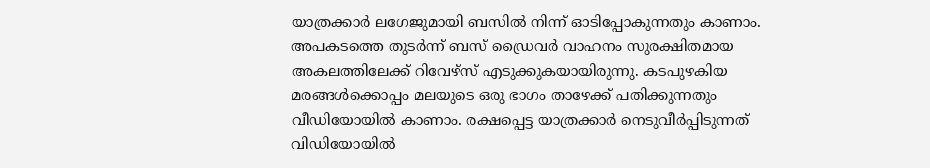യാത്രക്കാര്‍ ലഗേജുമായി ബസില്‍ നിന്ന് ഓടിപ്പോകുന്നതും കാണാം. അപകടത്തെ തുടര്‍ന്ന് ബസ് ഡ്രൈവര്‍ വാഹനം സുരക്ഷിതമായ അകലത്തിലേക്ക് റിവേഴ്സ് എടുക്കുകയായിരുന്നു. കടപുഴകിയ മരങ്ങള്‍ക്കൊപ്പം മലയുടെ ഒരു ഭാഗം താഴേക്ക് പതിക്കുന്നതും വീഡിയോയില്‍ കാണാം. രക്ഷപ്പെട്ട യാത്രക്കാര്‍ നെടുവീര്‍പ്പിടുന്നത് വിഡിയോയില്‍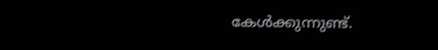കേള്‍ക്കുന്നുണ്ട്.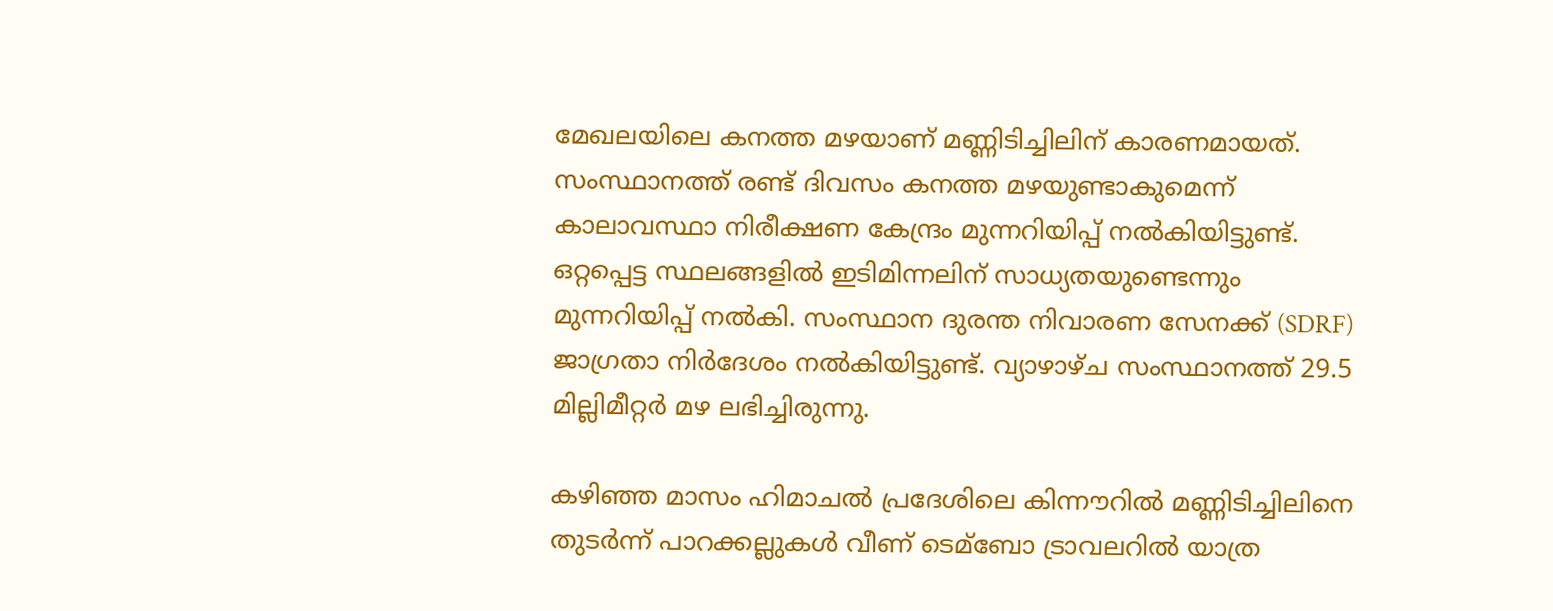മേഖലയിലെ കനത്ത മഴയാണ് മണ്ണിടിച്ചിലിന് കാരണമായത്. സംസ്ഥാനത്ത് രണ്ട് ദിവസം കനത്ത മഴയുണ്ടാകുമെന്ന് കാലാവസ്ഥാ നിരീക്ഷണ കേന്ദ്രം മുന്നറിയിപ്പ് നല്‍കിയിട്ടുണ്ട്. ഒറ്റപ്പെട്ട സ്ഥലങ്ങളില്‍ ഇടിമിന്നലിന് സാധ്യതയുണ്ടെന്നും മുന്നറിയിപ്പ് നല്‍കി. സംസ്ഥാന ദുരന്ത നിവാരണ സേനക്ക് (SDRF) ജാഗ്രതാ നിര്‍ദേശം നല്‍കിയിട്ടുണ്ട്. വ്യാഴാഴ്ച സംസ്ഥാനത്ത് 29.5 മില്ലിമീറ്റര്‍ മഴ ലഭിച്ചിരുന്നു.

കഴിഞ്ഞ മാസം ഹിമാചല്‍ പ്രദേശിലെ കിന്നൗറില്‍ മണ്ണിടിച്ചിലിനെ തുടര്‍ന്ന് പാറക്കല്ലുകള്‍ വീണ് ടെമ്ബോ ട്രാവലറില്‍ യാത്ര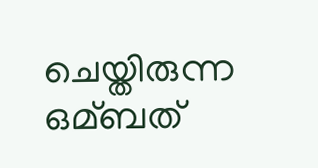ചെയ്തിരുന്ന ഒമ്ബത്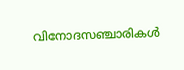വിനോദസഞ്ചാരികള്‍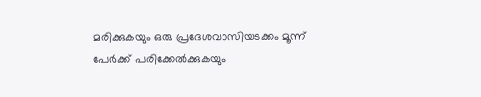മരിക്കുകയും ഒരു പ്രദേശവാസിയടക്കം മൂന്ന് പേര്‍ക്ക് പരിക്കേല്‍ക്കുകയും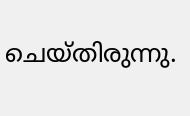ചെയ്തിരുന്നു.